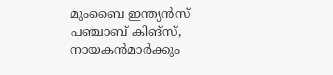മുംബൈ ഇന്ത്യന്‍സ് പഞ്ചാബ് കിങ്‌സ്, നായകന്‍മാര്‍ക്കും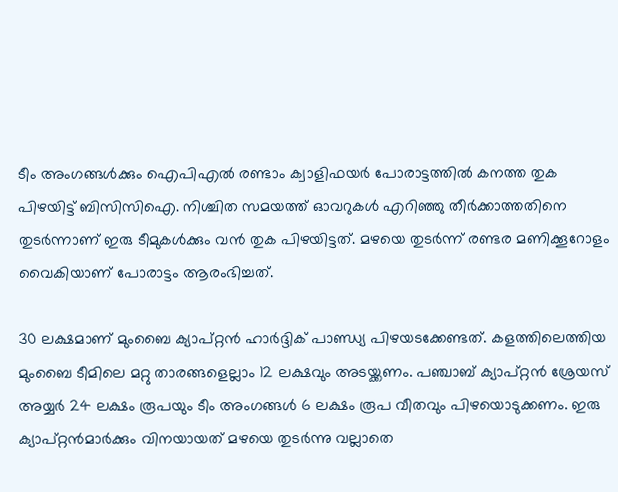ടീം അംഗങ്ങള്‍ക്കും ഐപിഎല്‍ രണ്ടാം ക്വാളിഫയര്‍ പോരാട്ടത്തില്‍ കനത്ത തുക പിഴയിട്ട് ബിസിസിഐ. നിശ്ചിത സമയത്ത് ഓവറുകള്‍ എറിഞ്ഞു തീര്‍ക്കാത്തതിനെ തുടര്‍ന്നാണ് ഇരു ടീമുകള്‍ക്കും വന്‍ തുക പിഴയിട്ടത്. മഴയെ തുടര്‍ന്ന് രണ്ടര മണിക്കൂറോളം വൈകിയാണ് പോരാട്ടം ആരംഭിച്ചത്.

30 ലക്ഷമാണ് മുംബൈ ക്യാപ്റ്റന്‍ ഹാര്‍ദ്ദിക് പാണ്ഡ്യ പിഴയടക്കേണ്ടത്. കളത്തിലെത്തിയ മുംബൈ ടീമിലെ മറ്റു താരങ്ങളെല്ലാം 12 ലക്ഷവും അടയ്ക്കണം. പഞ്ചാബ് ക്യാപ്റ്റന്‍ ശ്രേയസ് അയ്യര്‍ 24 ലക്ഷം രൂപയും ടീം അംഗങ്ങള്‍ 6 ലക്ഷം രൂപ വീതവും പിഴയൊടുക്കണം. ഇരു ക്യാപ്റ്റന്‍മാര്‍ക്കും വിനയായത് മഴയെ തുടര്‍ന്നു വല്ലാതെ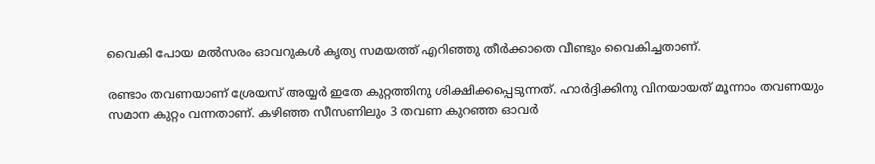വൈകി പോയ മല്‍സരം ഓവറുകള്‍ കൃത്യ സമയത്ത് എറിഞ്ഞു തീര്‍ക്കാതെ വീണ്ടും വൈകിച്ചതാണ്.

രണ്ടാം തവണയാണ് ശ്രേയസ് അയ്യര്‍ ഇതേ കുറ്റത്തിനു ശിക്ഷിക്കപ്പെടുന്നത്. ഹാര്‍ദ്ദിക്കിനു വിനയായത് മൂന്നാം തവണയും സമാന കുറ്റം വന്നതാണ്. കഴിഞ്ഞ സീസണിലും 3 തവണ കുറഞ്ഞ ഓവര്‍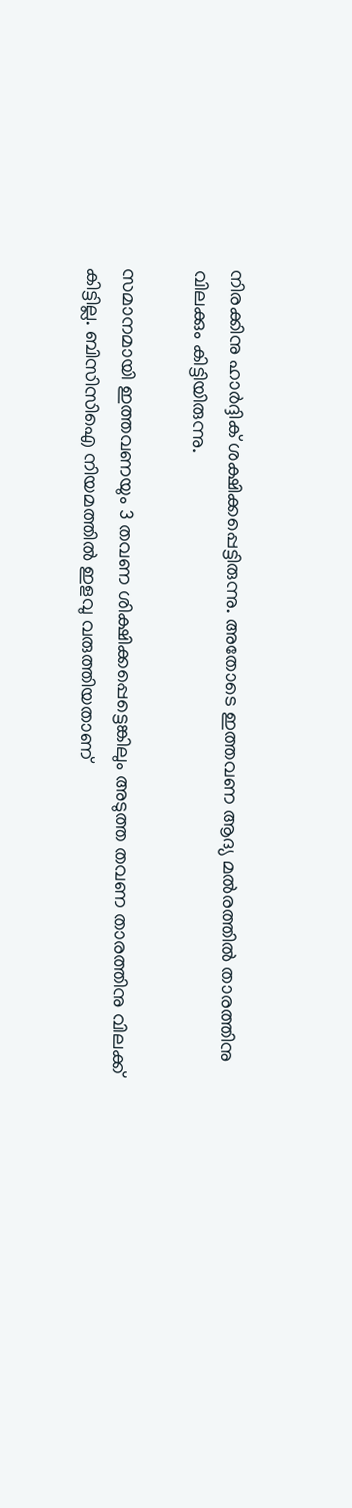നിരക്കിനു ഹാര്‍ദ്ദിക് ശക്ഷിക്കപ്പെട്ടിരുന്നു. അതോടെ ഇത്തവണ ആദ്യ മല്‍രത്തില്‍ താരത്തിനു വിലക്കും കിട്ടിയിരുന്നു.

സമാനമായി ഇത്തവണയും 3 തവണ ശിക്ഷിക്കപ്പെട്ടെങ്കിലും അടുത്ത തവണ താരത്തിനു വിലക്ക് കിട്ടില്ല. ബിസിസിഐ നിയമത്തില്‍ ഇളവു വരുത്തിയതാണ്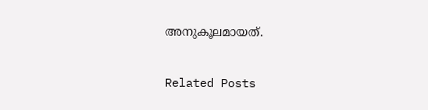അനുകൂലമായത്.

Related Posts